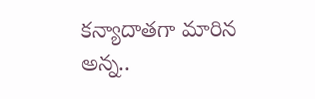కన్యాదాతగా మారిన అన్న..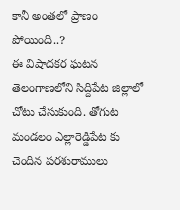కానీ అంతలో ప్రాణం పోయింది..?
ఈ విషాదకర ఘటన తెలంగాణలోని సిద్దిపేట జిల్లాలో చోటు చేసుకుంది. తోగుట మండలం ఎల్లారెడ్డిపేట కు చెందిన పరశురాములు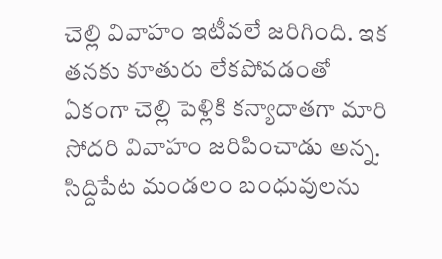చెల్లి వివాహం ఇటీవలే జరిగింది. ఇక తనకు కూతురు లేకపోవడంతో ఏకంగా చెల్లి పెళ్లికి కన్యాదాతగా మారి సోదరి వివాహం జరిపించాడు అన్న. సిద్దిపేట మండలం బంధువులను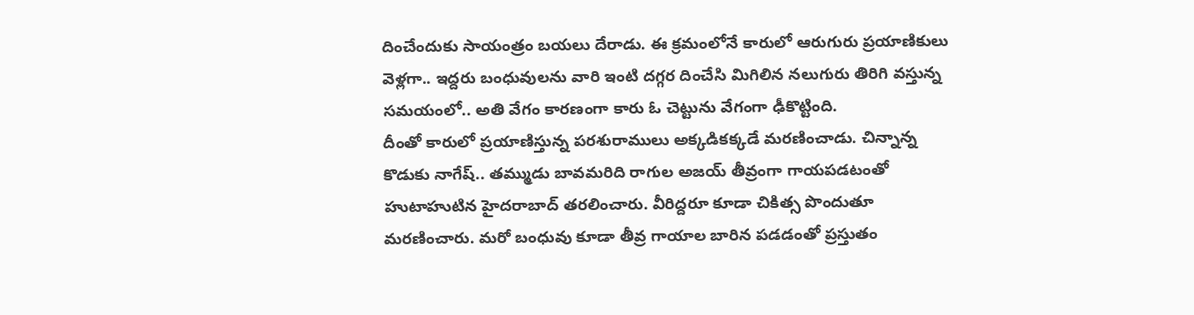దించేందుకు సాయంత్రం బయలు దేరాడు. ఈ క్రమంలోనే కారులో ఆరుగురు ప్రయాణికులు వెళ్లగా.. ఇద్దరు బంధువులను వారి ఇంటి దగ్గర దించేసి మిగిలిన నలుగురు తిరిగి వస్తున్న సమయంలో.. అతి వేగం కారణంగా కారు ఓ చెట్టును వేగంగా ఢీకొట్టింది.
దీంతో కారులో ప్రయాణిస్తున్న పరశురాములు అక్కడికక్కడే మరణించాడు. చిన్నాన్న కొడుకు నాగేష్.. తమ్ముడు బావమరిది రాగుల అజయ్ తీవ్రంగా గాయపడటంతో హుటాహుటిన హైదరాబాద్ తరలించారు. వీరిద్దరూ కూడా చికిత్స పొందుతూ మరణించారు. మరో బంధువు కూడా తీవ్ర గాయాల బారిన పడడంతో ప్రస్తుతం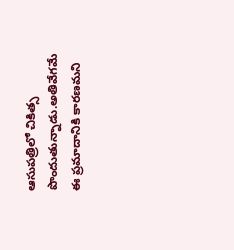ఆసుపత్రిలో చికిత్స పొందుతున్నాడు.అతివేగమే ఈ ప్రమాదానికి కారణమని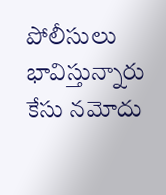పోలీసులు భావిస్తున్నారు కేసు నమోదు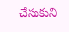చేసుకుని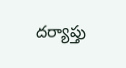దర్యాప్తు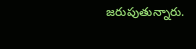జరుపుతున్నారు.